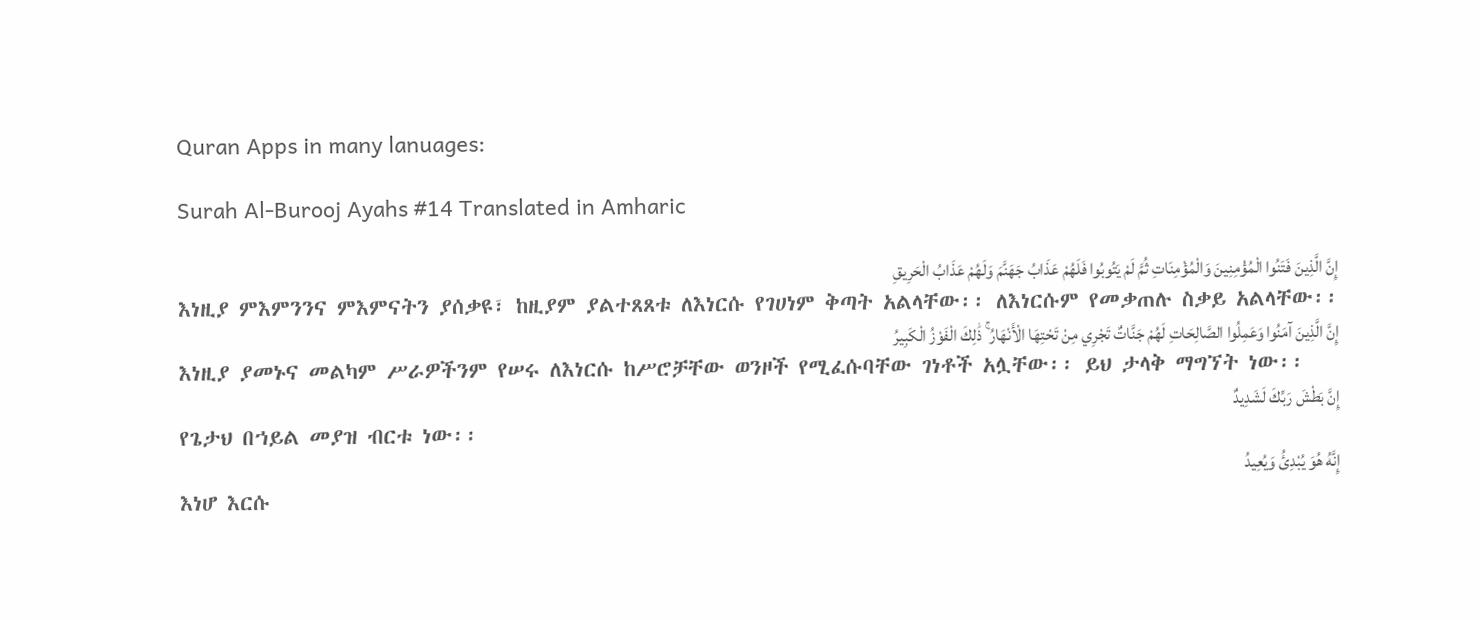Quran Apps in many lanuages:

Surah Al-Burooj Ayahs #14 Translated in Amharic

إِنَّ الَّذِينَ فَتَنُوا الْمُؤْمِنِينَ وَالْمُؤْمِنَاتِ ثُمَّ لَمْ يَتُوبُوا فَلَهُمْ عَذَابُ جَهَنَّمَ وَلَهُمْ عَذَابُ الْحَرِيقِ
እነዚያ ምእምንንና ምእምናትን ያሰቃዩ፣ ከዚያም ያልተጸጸቱ ለእነርሱ የገሀነም ቅጣት አልላቸው፡፡ ለእነርሱም የመቃጠሉ ስቃይ አልላቸው፡፡
إِنَّ الَّذِينَ آمَنُوا وَعَمِلُوا الصَّالِحَاتِ لَهُمْ جَنَّاتٌ تَجْرِي مِنْ تَحْتِهَا الْأَنْهَارُ ۚ ذَٰلِكَ الْفَوْزُ الْكَبِيرُ
እነዚያ ያመኑና መልካም ሥራዎችንም የሠሩ ለእነርሱ ከሥሮቻቸው ወንዞች የሚፈሱባቸው ገነቶች አሏቸው፡፡ ይህ ታላቅ ማግኘት ነው፡፡
إِنَّ بَطْشَ رَبِّكَ لَشَدِيدٌ
የጌታህ በኀይል መያዝ ብርቱ ነው፡፡
إِنَّهُ هُوَ يُبْدِئُ وَيُعِيدُ
እነሆ እርሱ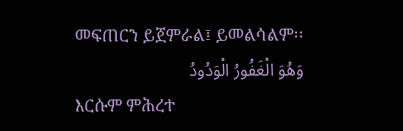መፍጠርን ይጀምራል፤ ይመልሳልም፡፡
وَهُوَ الْغَفُورُ الْوَدُودُ
እርሱም ምሕረተ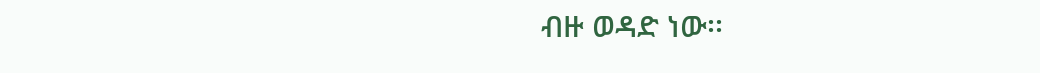ብዙ ወዳድ ነው፡፡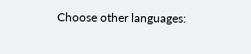Choose other languages: